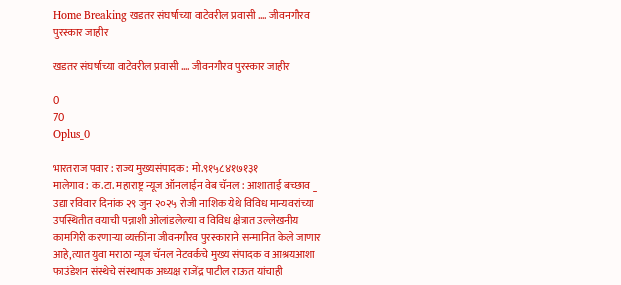Home Breaking खडतर संघर्षाच्या वाटेवरील प्रवासी …. जीवनगौरव पुरस्कार जाहीर

खडतर संघर्षाच्या वाटेवरील प्रवासी …. जीवनगौरव पुरस्कार जाहीर

0
70
Oplus_0

भारतराज पवार : राज्य मुख्यसंपादक : मो.९१५८४१७१३१                                                  मालेगाव : क.टा. महाराष्ट्र न्यूज ऑनलाईन वेब चॅनल : आशाताई बच्छाव _
उद्या रविवार दिनांक २९ जुन २०२५ रोजी नाशिक येथे विविध मान्यवरांच्या उपस्थितीत वयाची पन्नाशी ओलांडलेल्या व विविध क्षेत्रात उल्लेखनीय कामगिरी करणाऱ्या व्यक्तींना जीवनगौरव पुरस्काराने सन्मानित केले जाणार आहे,त्यात युवा मराठा न्यूज चॅनल नेटवर्कचे मुख्य संपादक व आश्रयआशा फाउंडेशन संस्थेचे संस्थापक अध्यक्ष राजेंद्र पाटील राऊत यांचाही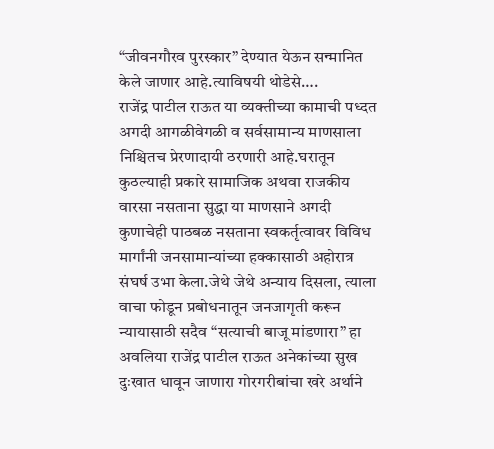“जीवनगौरव पुरस्कार” देण्यात येऊन सन्मानित केले जाणार आहे.त्याविषयी थोडेसे….
राजेंद्र पाटील राऊत या व्यक्तीच्या कामाची पध्दत अगदी आगळीवेगळी व सर्वसामान्य माणसाला निश्चितच प्रेरणादायी ठरणारी आहे.घरातून कुठल्याही प्रकारे सामाजिक अथवा राजकीय वारसा नसताना सुद्धा या माणसाने अगदी कुणाचेही पाठबळ नसताना स्वकर्तृत्वावर विविध मार्गांनी जनसामान्यांच्या हक्कासाठी अहोरात्र संघर्ष उभा केला.जेथे जेथे अन्याय दिसला, त्याला वाचा फोडून प्रबोधनातून जनजागृती करून न्यायासाठी सदैव “सत्याची बाजू मांडणारा” हा अवलिया राजेंद्र पाटील राऊत अनेकांच्या सुख दुःखात धावून जाणारा गोरगरीबांचा खरे अर्थाने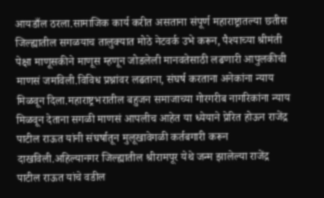आयडाँल ठरला.सामाजिक कार्य करीत असताना संपूर्ण महाराष्ट्रातल्या छतीस जिल्ह्यातील सगळयाच तालुक्यात मोठे नेटवर्क उभे करून, पैश्याच्या श्रीमंती पेक्षा माणूसकीने माणूस म्हणून जोडलेली मानवतेसाठी लढणारी आपुलकीची माणसं जमविली.विविध प्रश्नांवर लढताना, संघर्ष करताना अनेकांना न्याय मिळवून दिला.महाराष्ट्रभरातील बहुजन समाजाच्या गोरगरीब नागरिकांना न्याय मिळवून देताना सगळी माणसं आपलीच आहेत या ध्येयाने प्रेरित होऊन राजेंद्र पाटील राऊत यांनी संघर्षातून मुलूखावेगळी कर्तबगारी करून दाखविली.अहिल्यानगर जिल्ह्यातील श्रीरामपूर येथे जन्म झालेल्या राजेंद्र पाटील राऊत यांचे वडील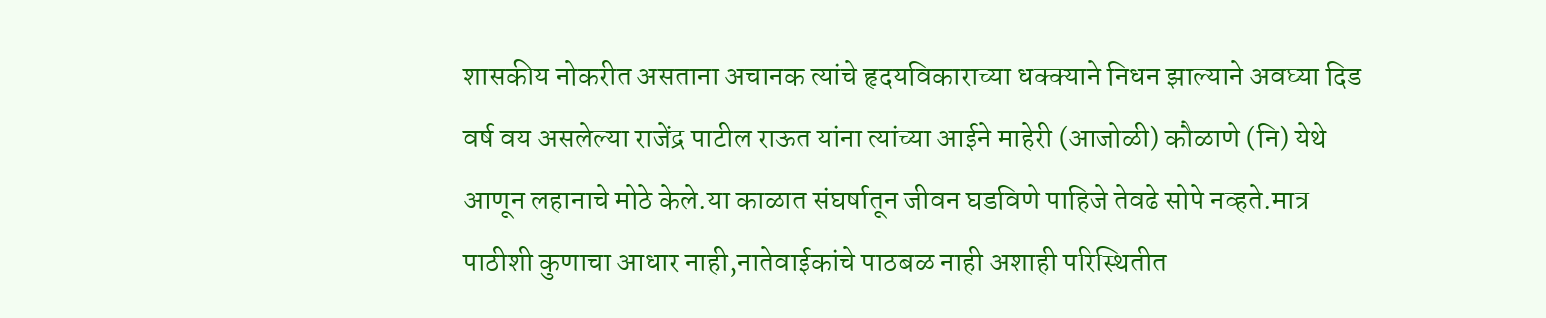शासकीय नोकरीत असताना अचानक त्यांचे हृदयविकाराच्या धक्क्याने निधन झाल्याने अवघ्या दिड वर्ष वय असलेल्या राजेंद्र पाटील राऊत यांना त्यांच्या आईने माहेरी (आजोळी) कौळाणे (नि) येथे आणून लहानाचे मोठे केले.या काळात संघर्षातून जीवन घडविणे पाहिजे तेवढे सोपे नव्हते.मात्र पाठीशी कुणाचा आधार नाही,नातेवाईकांचे पाठबळ नाही अशाही परिस्थितीत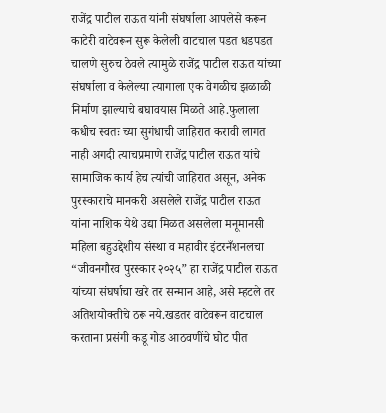राजेंद्र पाटील राऊत यांनी संघर्षाला आपलेसे करून काटेरी वाटेवरून सुरू केलेली वाटचाल पडत धडपडत चालणे सुरुच ठेवले त्यामुळे राजेंद्र पाटील राऊत यांच्या संघर्षाला व केलेल्या त्यागाला एक वेगळीच झळाळी निर्माण झाल्याचे बघावयास मिळते आहे.फुलाला कधीच स्वतः च्या सुगंधाची जाहिरात करावी लागत नाही अगदी त्याचप्रमाणे राजेंद्र पाटील राऊत यांचे सामाजिक कार्य हेच त्यांची जाहिरात असून, अनेक पुरस्काराचे मानकरी असलेले राजेंद्र पाटील राऊत यांना नाशिक येथे उद्या मिळत असलेला मनूमानसी महिला बहुउद्देशीय संस्था व महावीर इंटरनँशनलचा “जीवनगौरव पुरस्कार २०२५” हा राजेंद्र पाटील राऊत यांच्या संघर्षाचा खरे तर सन्मान आहे, असे म्हटले तर अतिशयोक्तीचे ठरू नये.खडतर वाटेवरून वाटचाल करताना प्रसंगी कडू गोड आठवणींचे घोट पीत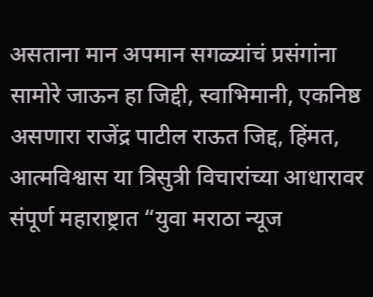असताना मान अपमान सगळ्यांचं प्रसंगांना सामोरे जाऊन हा जिद्दी, स्वाभिमानी, एकनिष्ठ असणारा राजेंद्र पाटील राऊत जिद्द, हिंमत, आत्मविश्वास या त्रिसुत्री विचारांच्या आधारावर संपूर्ण महाराष्ट्रात “युवा मराठा न्यूज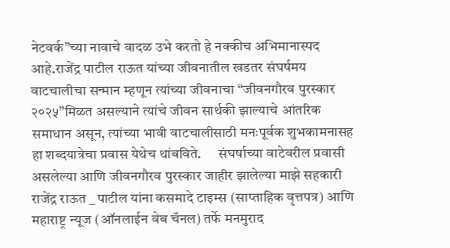नेटवर्क”च्या नावाचे वादळ उभे करतो हे नक्कीच अभिमानास्पद आहे.राजेंद्र पाटील राऊत यांच्या जीवनातील खडतर संघर्षमय वाटचालीचा सन्मान म्हणून त्यांच्या जीवनाचा “जीवनगौरव पुरस्कार २०२५”मिळत असल्याने त्यांचे जीवन सार्थकी झाल्याचे आंतरिक समाधान असून, त्यांच्या भावी वाटचालीसाठी मनःपूर्वक शुभकामनासह हा शब्दयात्रेचा प्रवास येथेच थांबविते.      संघर्षाच्या वाटेवरील प्रवासी असलेल्या आणि जीवनगौरव पुरस्कार जाहीर झालेल्या माझे सहकारी राजेंद्र राऊत _ पाटील यांना कसमादे टाइम्स (साप्ताहिक वृत्तपत्र) आणि महाराष्ट्र न्यूज (ऑनलाईन वेब चॅनल) तर्फे मनमुराद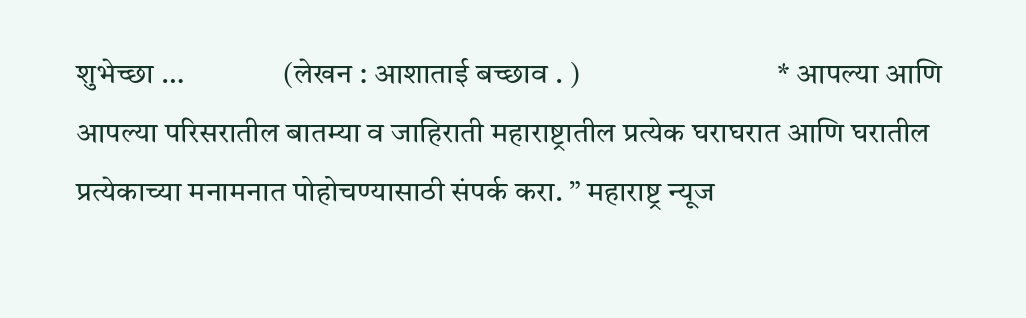शुभेच्छा …                (लेखन : आशाताई बच्छाव . )                                * आपल्या आणि आपल्या परिसरातील बातम्या व जाहिराती महाराष्ट्रातील प्रत्येक घराघरात आणि घरातील प्रत्येकाच्या मनामनात पोहोचण्यासाठी संपर्क करा. ” महाराष्ट्र न्यूज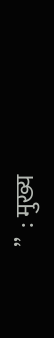”  : मुख्य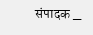संपादक _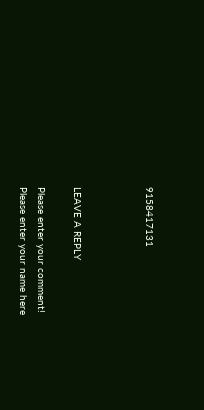9158417131



LEAVE A REPLY

Please enter your comment!
Please enter your name here